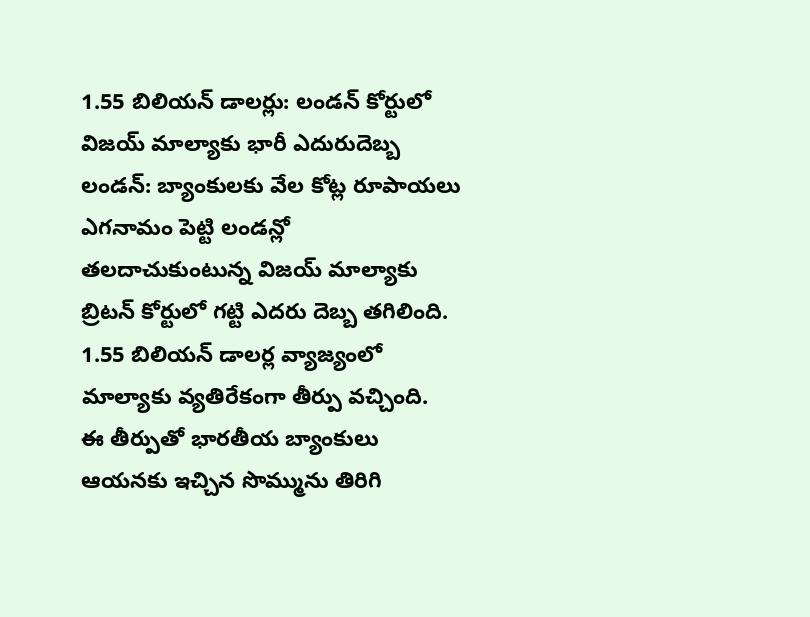1.55 బిలియన్ డాలర్లు: లండన్ కోర్టులో విజయ్ మాల్యాకు భారీ ఎదురుదెబ్బ
లండన్: బ్యాంకులకు వేల కోట్ల రూపాయలు ఎగనామం పెట్టి లండన్లో తలదాచుకుంటున్న విజయ్ మాల్యాకు బ్రిటన్ కోర్టులో గట్టి ఎదరు దెబ్బ తగిలింది. 1.55 బిలియన్ డాలర్ల వ్యాజ్యంలో మాల్యాకు వ్యతిరేకంగా తీర్పు వచ్చింది.
ఈ తీర్పుతో భారతీయ బ్యాంకులు ఆయనకు ఇచ్చిన సొమ్మును తిరిగి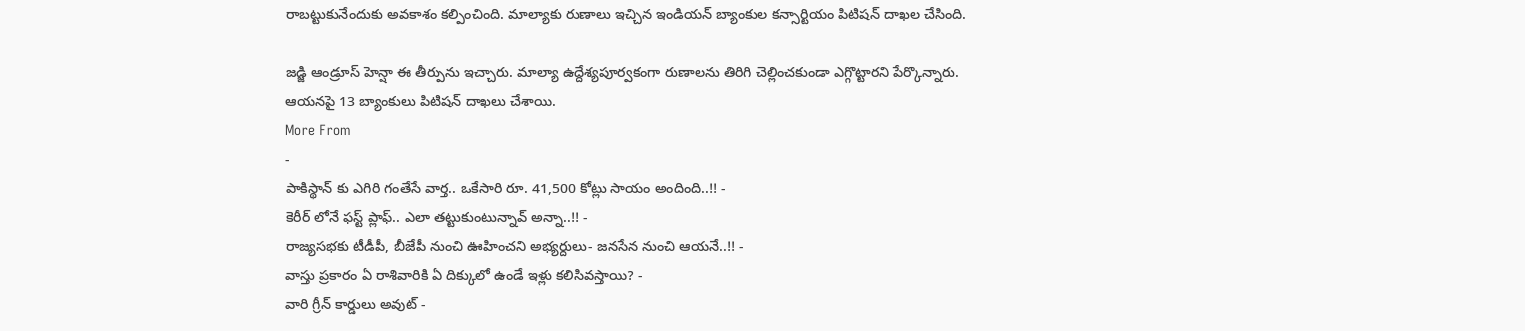రాబట్టుకునేందుకు అవకాశం కల్పించింది. మాల్యాకు రుణాలు ఇచ్చిన ఇండియన్ బ్యాంకుల కన్సార్టియం పిటిషన్ దాఖల చేసింది.

జడ్జి ఆండ్రూస్ హెన్షా ఈ తీర్పును ఇచ్చారు. మాల్యా ఉద్దేశ్యపూర్వకంగా రుణాలను తిరిగి చెల్లించకుండా ఎగ్గొట్టారని పేర్కొన్నారు. ఆయనపై 13 బ్యాంకులు పిటిషన్ దాఖలు చేశాయి.
More From
-
పాకిస్థాన్ కు ఎగిరి గంతేసే వార్త.. ఒకేసారి రూ. 41,500 కోట్లు సాయం అందింది..!! -
కెరీర్ లోనే ఫస్ట్ ప్లాఫ్.. ఎలా తట్టుకుంటున్నావ్ అన్నా..!! -
రాజ్యసభకు టీడీపీ, బీజేపీ నుంచి ఊహించని అభ్యర్దులు- జనసేన నుంచి ఆయనే..!! -
వాస్తు ప్రకారం ఏ రాశివారికి ఏ దిక్కులో ఉండే ఇళ్లు కలిసివస్తాయి? -
వారి గ్రీన్ కార్డులు అవుట్ -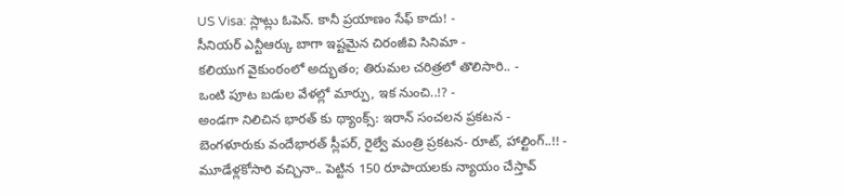US Visa: స్లాట్లు ఓపెన్. కానీ ప్రయాణం సేఫ్ కాదు! -
సీనియర్ ఎన్టీఆర్కు బాగా ఇష్టమైన చిరంజీవి సినిమా -
కలియుగ వైకుంఠంలో అద్భుతం; తిరుమల చరిత్రలో తొలిసారి.. -
ఒంటి పూట బడుల వేళల్లో మార్పు, ఇక నుంచి..!? -
అండగా నిలిచిన భారత్ కు థ్యాంక్స్: ఇరాన్ సంచలన ప్రకటన -
బెంగళూరుకు వందేభారత్ స్లీపర్, రైల్వే మంత్రి ప్రకటన- రూట్, హాల్టింగ్..!! -
మూడేళ్లకోసారి వచ్చినా.. పెట్టిన 150 రూపాయలకు న్యాయం చేస్తావ్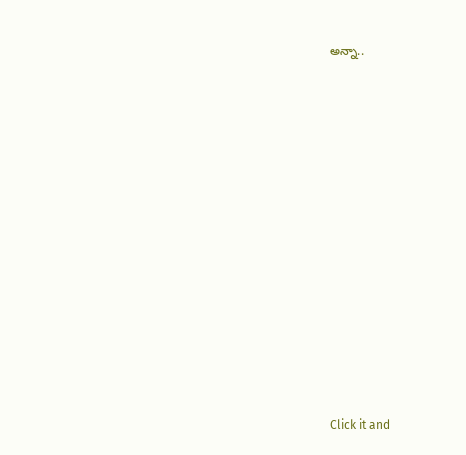అన్నా..












Click it and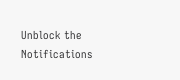Unblock the Notifications